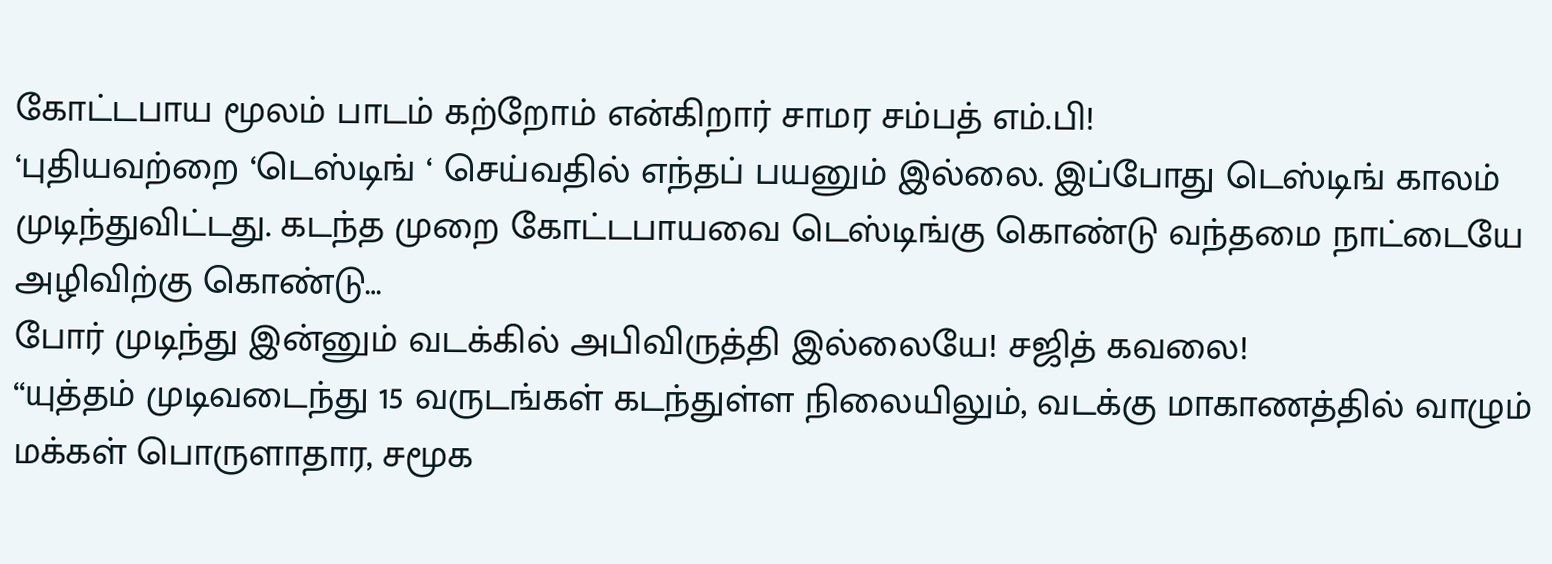கோட்டபாய மூலம் பாடம் கற்றோம் என்கிறார் சாமர சம்பத் எம்.பி!
‘புதியவற்றை ‘டெஸ்டிங் ‘ செய்வதில் எந்தப் பயனும் இல்லை. இப்போது டெஸ்டிங் காலம் முடிந்துவிட்டது. கடந்த முறை கோட்டபாயவை டெஸ்டிங்கு கொண்டு வந்தமை நாட்டையே அழிவிற்கு கொண்டு…
போர் முடிந்து இன்னும் வடக்கில் அபிவிருத்தி இல்லையே! சஜித் கவலை!
“யுத்தம் முடிவடைந்து 15 வருடங்கள் கடந்துள்ள நிலையிலும், வடக்கு மாகாணத்தில் வாழும் மக்கள் பொருளாதார, சமூக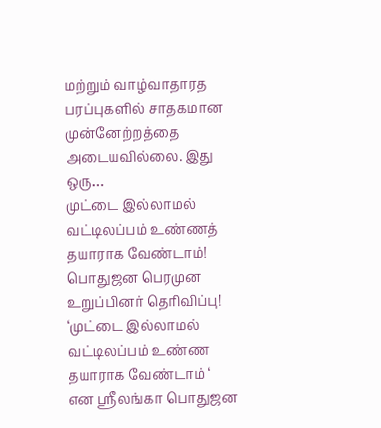மற்றும் வாழ்வாதாரத பரப்புகளில் சாதகமான முன்னேற்றத்தை அடையவில்லை. இது ஒரு…
முட்டை இல்லாமல் வட்டிலப்பம் உண்ணத் தயாராக வேண்டாம்! பொதுஜன பெரமுன உறுப்பினர் தெரிவிப்பு!
‘முட்டை இல்லாமல் வட்டிலப்பம் உண்ண தயாராக வேண்டாம் ‘ என ஸ்ரீலங்கா பொதுஜன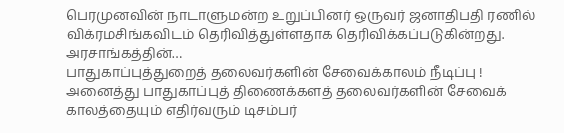பெரமுனவின் நாடாளுமன்ற உறுப்பினர் ஒருவர் ஜனாதிபதி ரணில் விக்ரமசிங்கவிடம் தெரிவித்துள்ளதாக தெரிவிக்கப்படுகின்றது. அரசாங்கத்தின்…
பாதுகாப்புத்துறைத் தலைவர்களின் சேவைக்காலம் நீடிப்பு !
அனைத்து பாதுகாப்புத் திணைக்களத் தலைவர்களின் சேவைக் காலத்தையும் எதிர்வரும் டிசம்பர்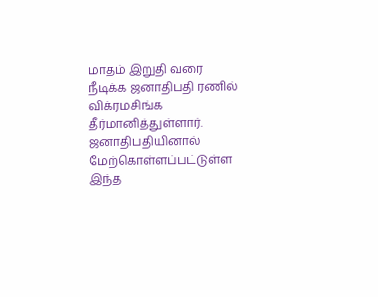மாதம் இறுதி வரை நீடிக்க ஜனாதிபதி ரணில் விக்ரமசிங்க தீர்மானித்துள்ளார். ஜனாதிபதியினால் மேற்கொள்ளப்பட்டுள்ள இந்த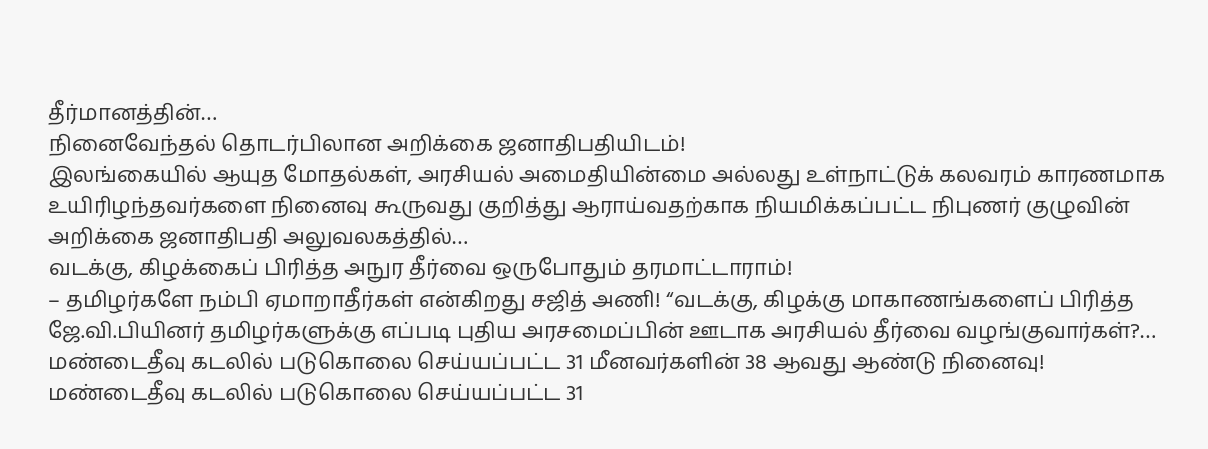தீர்மானத்தின்…
நினைவேந்தல் தொடர்பிலான அறிக்கை ஜனாதிபதியிடம்!
இலங்கையில் ஆயுத மோதல்கள், அரசியல் அமைதியின்மை அல்லது உள்நாட்டுக் கலவரம் காரணமாக உயிரிழந்தவர்களை நினைவு கூருவது குறித்து ஆராய்வதற்காக நியமிக்கப்பட்ட நிபுணர் குழுவின் அறிக்கை ஜனாதிபதி அலுவலகத்தில்…
வடக்கு, கிழக்கைப் பிரித்த அநுர தீர்வை ஒருபோதும் தரமாட்டாராம்!
– தமிழர்களே நம்பி ஏமாறாதீர்கள் என்கிறது சஜித் அணி! “வடக்கு, கிழக்கு மாகாணங்களைப் பிரித்த ஜே.வி.பியினர் தமிழர்களுக்கு எப்படி புதிய அரசமைப்பின் ஊடாக அரசியல் தீர்வை வழங்குவார்கள்?…
மண்டைதீவு கடலில் படுகொலை செய்யப்பட்ட 31 மீனவர்களின் 38 ஆவது ஆண்டு நினைவு!
மண்டைதீவு கடலில் படுகொலை செய்யப்பட்ட 31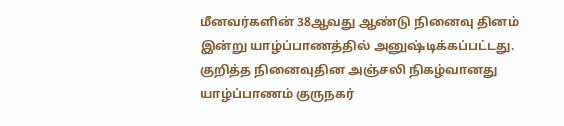மீனவர்களின் 38ஆவது ஆண்டு நினைவு தினம் இன்று யாழ்ப்பாணத்தில் அனுஷ்டிக்கப்பட்டது. குறித்த நினைவுதின அஞ்சலி நிகழ்வானது யாழ்ப்பாணம் குருநகர்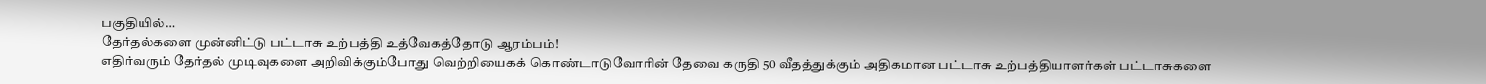பகுதியில்…
தேர்தல்களை முன்னிட்டு பட்டாசு உற்பத்தி உத்வேகத்தோடு ஆரம்பம்!
எதிர்வரும் தேர்தல் முடிவுகளை அறிவிக்கும்போது வெற்றியைகக் கொண்டாடுவோரின் தேவை கருதி 50 வீதத்துக்கும் அதிகமான பட்டாசு உற்பத்தியாளர்கள் பட்டாசுகளை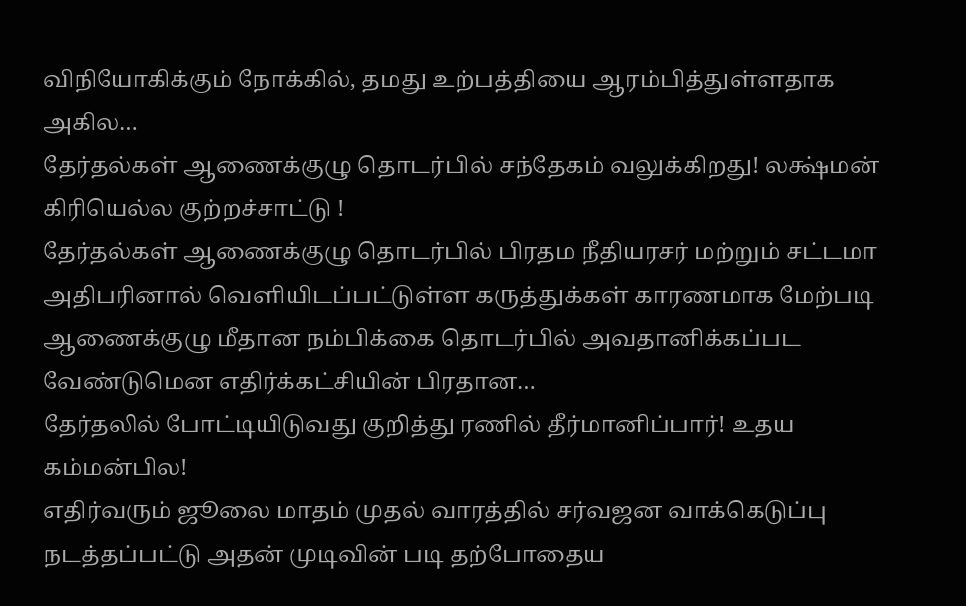விநியோகிக்கும் நோக்கில், தமது உற்பத்தியை ஆரம்பித்துள்ளதாக அகில…
தேர்தல்கள் ஆணைக்குழு தொடர்பில் சந்தேகம் வலுக்கிறது! லக்ஷ்மன் கிரியெல்ல குற்றச்சாட்டு !
தேர்தல்கள் ஆணைக்குழு தொடர்பில் பிரதம நீதியரசர் மற்றும் சட்டமா அதிபரினால் வெளியிடப்பட்டுள்ள கருத்துக்கள் காரணமாக மேற்படி ஆணைக்குழு மீதான நம்பிக்கை தொடர்பில் அவதானிக்கப்பட வேண்டுமென எதிர்க்கட்சியின் பிரதான…
தேர்தலில் போட்டியிடுவது குறித்து ரணில் தீர்மானிப்பார்! உதய கம்மன்பில!
எதிர்வரும் ஜூலை மாதம் முதல் வாரத்தில் சர்வஜன வாக்கெடுப்பு நடத்தப்பட்டு அதன் முடிவின் படி தற்போதைய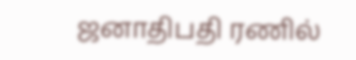ஜனாதிபதி ரணில்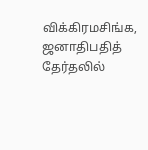விக்கிரமசிங்க, ஜனாதிபதித் தேர்தலில்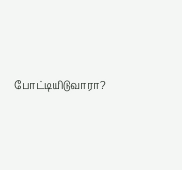போட்டியிடுவாரா?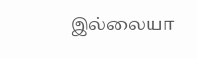இல்லையா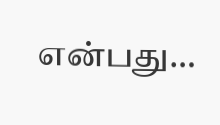என்பது…